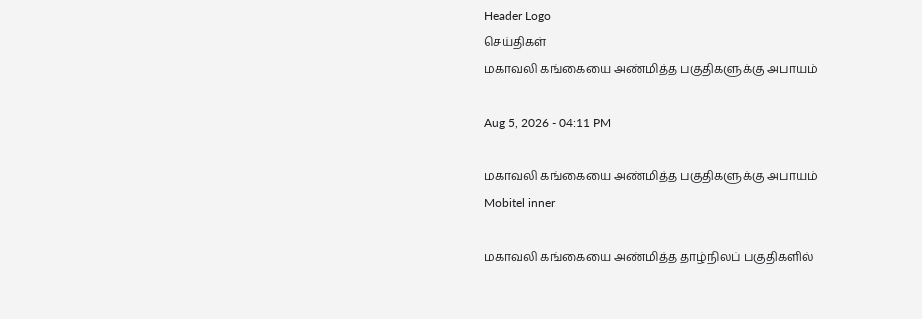Header Logo
செய்திகள்
மகாவலி கங்கையை அண்மித்த பகுதிகளுக்கு அபாயம்

Aug 5, 2026 - 04:11 PM

மகாவலி கங்கையை அண்மித்த பகுதிகளுக்கு அபாயம்
Mobitel inner

மகாவலி கங்கையை அண்மித்த தாழ்நிலப் பகுதிகளில்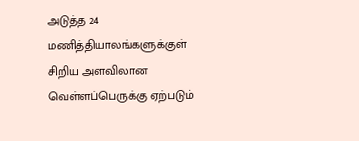அடுத்த 24 மணித்தியாலங்களுக்குள் சிறிய அளவிலான வெள்ளப்பெருக்கு ஏற்படும்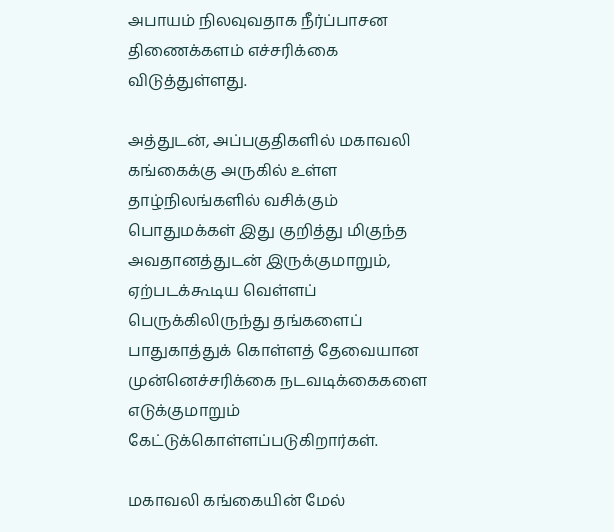அபாயம் நிலவுவதாக நீர்ப்பாசன திணைக்களம் எச்சரிக்கை விடுத்துள்ளது.

அத்துடன், அப்பகுதிகளில் மகாவலி கங்கைக்கு அருகில் உள்ள தாழ்நிலங்களில் வசிக்கும் பொதுமக்கள் இது குறித்து மிகுந்த அவதானத்துடன் இருக்குமாறும், ஏற்படக்கூடிய வெள்ளப் பெருக்கிலிருந்து தங்களைப் பாதுகாத்துக் கொள்ளத் தேவையான முன்னெச்சரிக்கை நடவடிக்கைகளை எடுக்குமாறும் கேட்டுக்கொள்ளப்படுகிறார்கள்.

மகாவலி கங்கையின் மேல்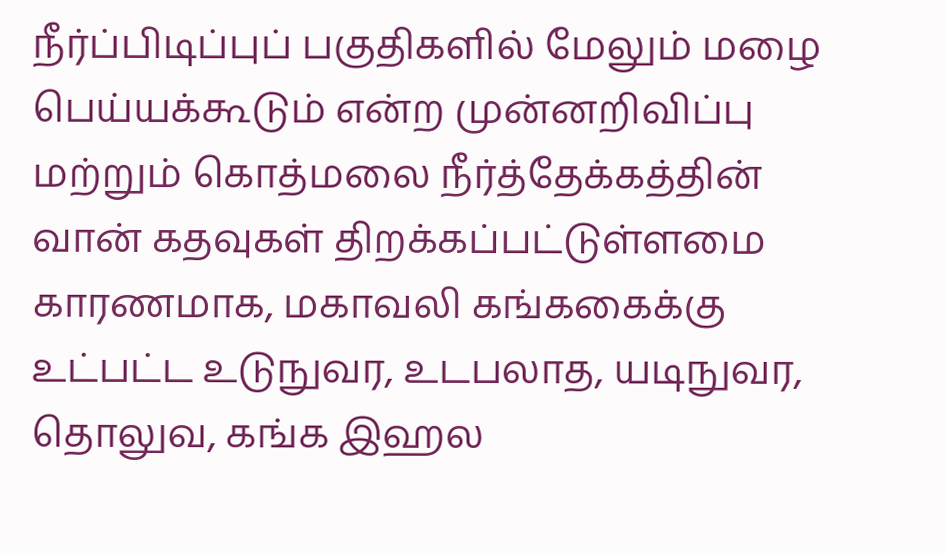நீர்ப்பிடிப்புப் பகுதிகளில் மேலும் மழை பெய்யக்கூடும் என்ற முன்னறிவிப்பு மற்றும் கொத்மலை நீர்த்தேக்கத்தின் வான் கதவுகள் திறக்கப்பட்டுள்ளமை காரணமாக, மகாவலி கங்ககைக்கு உட்பட்ட உடுநுவர, உடபலாத, யடிநுவர, தொலுவ, கங்க இஹல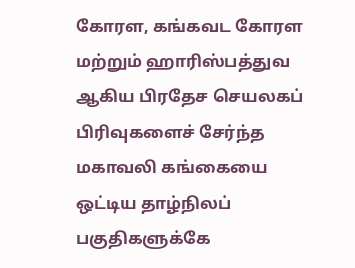கோரள, கங்கவட கோரள மற்றும் ஹாரிஸ்பத்துவ ஆகிய பிரதேச செயலகப் பிரிவுகளைச் சேர்ந்த மகாவலி கங்கையை ஒட்டிய தாழ்நிலப் பகுதிகளுக்கே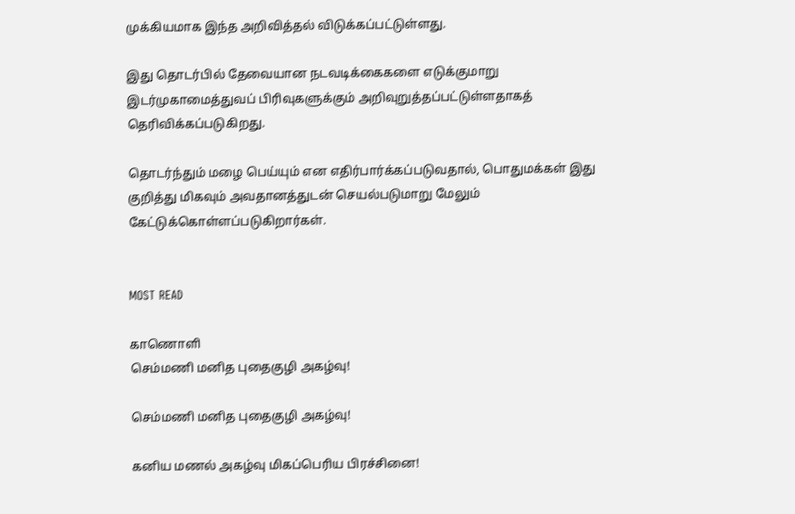முக்கியமாக இந்த அறிவித்தல் விடுக்கப்பட்டுள்ளது.

இது தொடர்பில் தேவையான நடவடிக்கைகளை எடுக்குமாறு இடர்முகாமைத்துவப் பிரிவுகளுக்கும் அறிவுறுத்தப்பட்டுள்ளதாகத் தெரிவிக்கப்படுகிறது.

தொடர்ந்தும் மழை பெய்யும் என எதிர்பார்க்கப்படுவதால், பொதுமக்கள் இது குறித்து மிகவும் அவதானத்துடன் செயல்படுமாறு மேலும் கேட்டுக்கொள்ளப்படுகிறார்கள்.


MOST READ

காணொளி
செம்மணி மனித புதைகுழி அகழ்வு!

செம்மணி மனித புதைகுழி அகழ்வு!

கனிய மணல் அகழ்வு மிகப்பெரிய பிரச்சினை!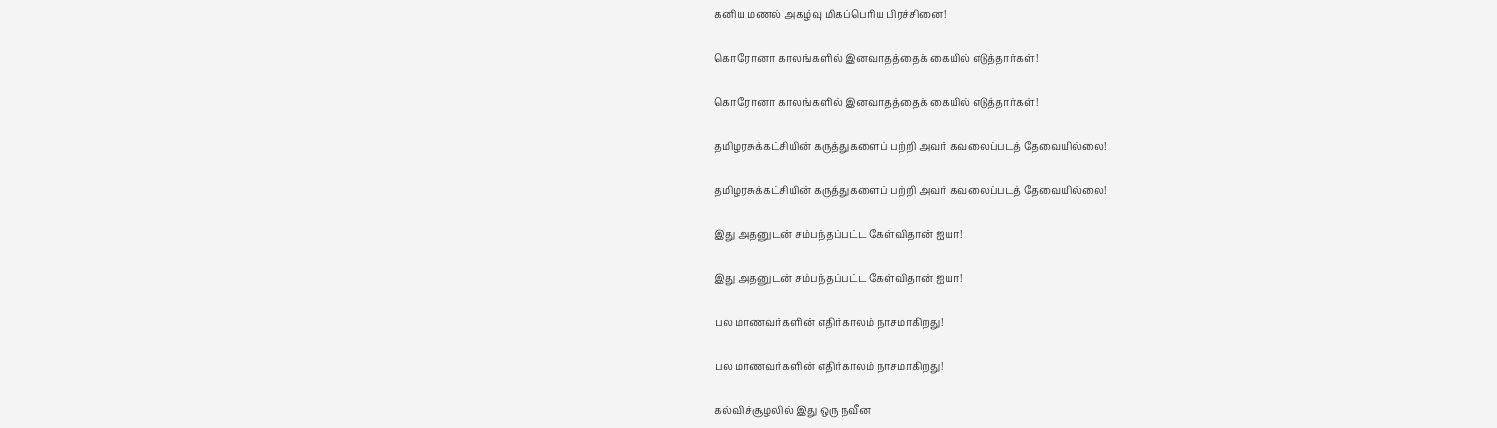கனிய மணல் அகழ்வு மிகப்பெரிய பிரச்சினை!

கொரோனா காலங்களில் இனவாதத்தைக் கையில் எடுத்தார்கள்!

கொரோனா காலங்களில் இனவாதத்தைக் கையில் எடுத்தார்கள்!

தமிழரசுக்கட்சியின் கருத்துகளைப் பற்றி அவர் கவலைப்படத் தேவையில்லை!

தமிழரசுக்கட்சியின் கருத்துகளைப் பற்றி அவர் கவலைப்படத் தேவையில்லை!

இது அதனுடன் சம்பந்தப்பட்ட கேள்விதான் ஐயா!

இது அதனுடன் சம்பந்தப்பட்ட கேள்விதான் ஐயா!

பல மாணவர்களின் எதிர்காலம் நாசமாகிறது!

பல மாணவர்களின் எதிர்காலம் நாசமாகிறது!

கல்விச்சூழலில் இது ஒரு நவீன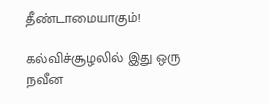தீண்டாமையாகும்!

கல்விச்சூழலில் இது ஒரு நவீன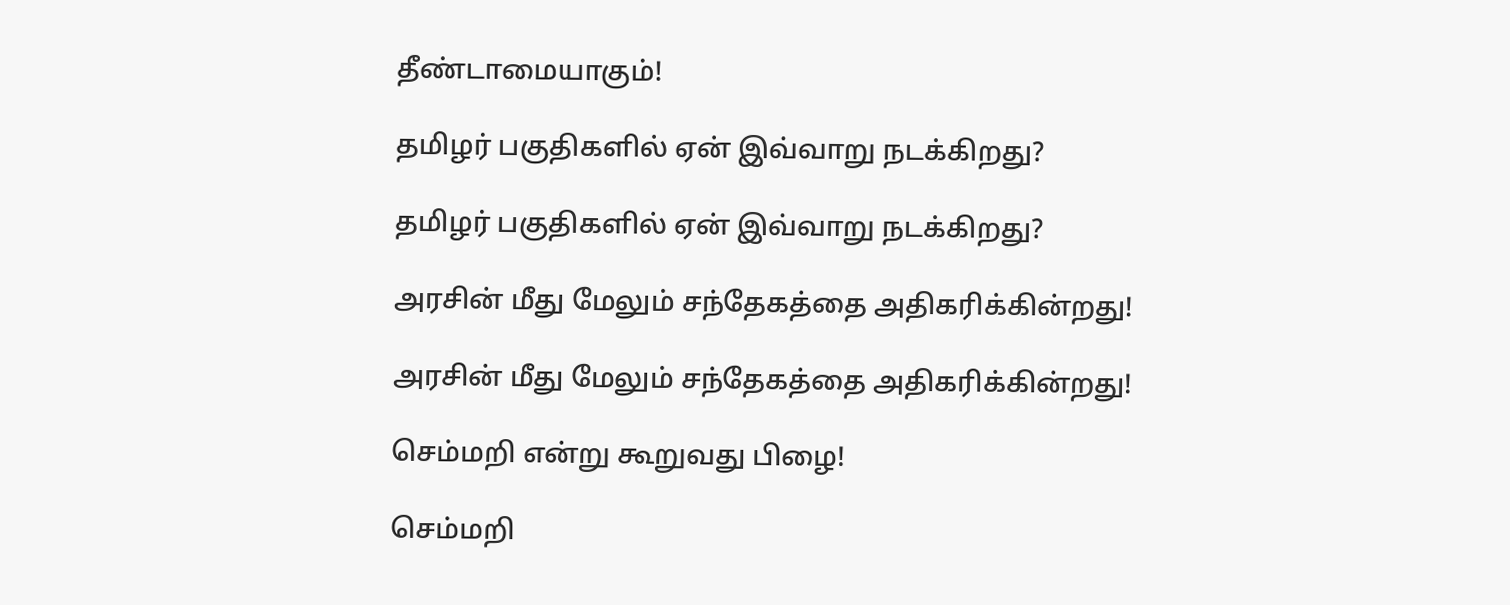தீண்டாமையாகும்!

தமிழர் பகுதிகளில் ஏன் இவ்வாறு நடக்கிறது?

தமிழர் பகுதிகளில் ஏன் இவ்வாறு நடக்கிறது?

அரசின் மீது மேலும் சந்தேகத்தை அதிகரிக்கின்றது!

அரசின் மீது மேலும் சந்தேகத்தை அதிகரிக்கின்றது!

செம்மறி என்று கூறுவது பிழை!

செம்மறி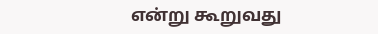என்று கூறுவது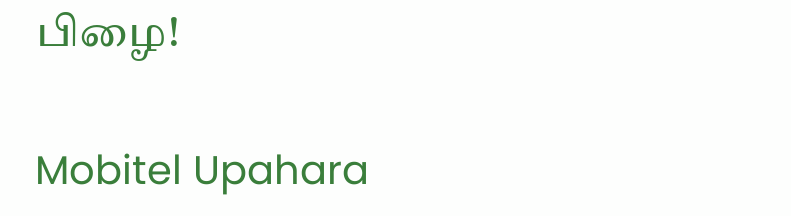பிழை!

Mobitel Upahara